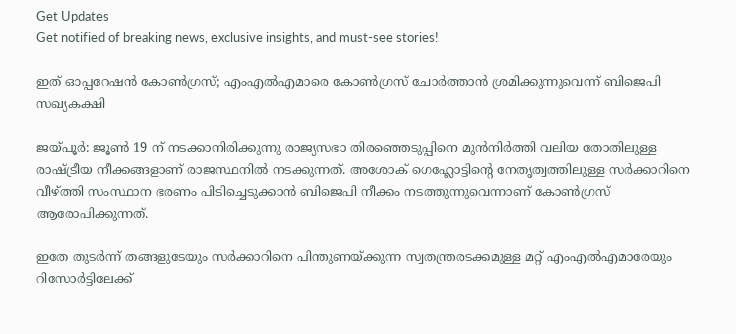Get Updates
Get notified of breaking news, exclusive insights, and must-see stories!

ഇത് ഓപ്പറേഷന്‍ കോണ്‍ഗ്രസ്; എംഎല്‍എമാരെ കോണ്‍ഗ്രസ് ചോര്‍ത്താന്‍ ശ്രമിക്കുന്നുവെന്ന് ബിജെപി സഖ്യകക്ഷി

ജയ്പൂര്‍: ജൂണ്‍ 19 ന് നടക്കാനിരിക്കുന്നു രാജ്യസഭാ തിരഞ്ഞെടുപ്പിനെ മുന്‍നിര്‍ത്തി വലിയ തോതിലുള്ള രാഷ്ട്രീയ നീക്കങ്ങളാണ് രാജസ്ഥനില്‍ നടക്കുന്നത്. അശോക് ഗെഹ്ലോട്ടിന്‍റെ നേതൃത്വത്തിലുള്ള സര്‍ക്കാറിനെ വീഴ്ത്തി സംസ്ഥാന ഭരണം പിടിച്ചെടുക്കാന്‍ ബിജെപി നീക്കം നടത്തുന്നുവെന്നാണ് കോണ്‍ഗ്രസ് ആരോപിക്കുന്നത്.

ഇതേ തുടര്‍ന്ന് തങ്ങളുടേയും സര്‍ക്കാറിനെ പിന്തുണയ്ക്കുന്ന സ്വതന്ത്രരടക്കമുള്ള മറ്റ് എംഎല്‍എമാരേയും റിസോര്‍ട്ടിലേക്ക്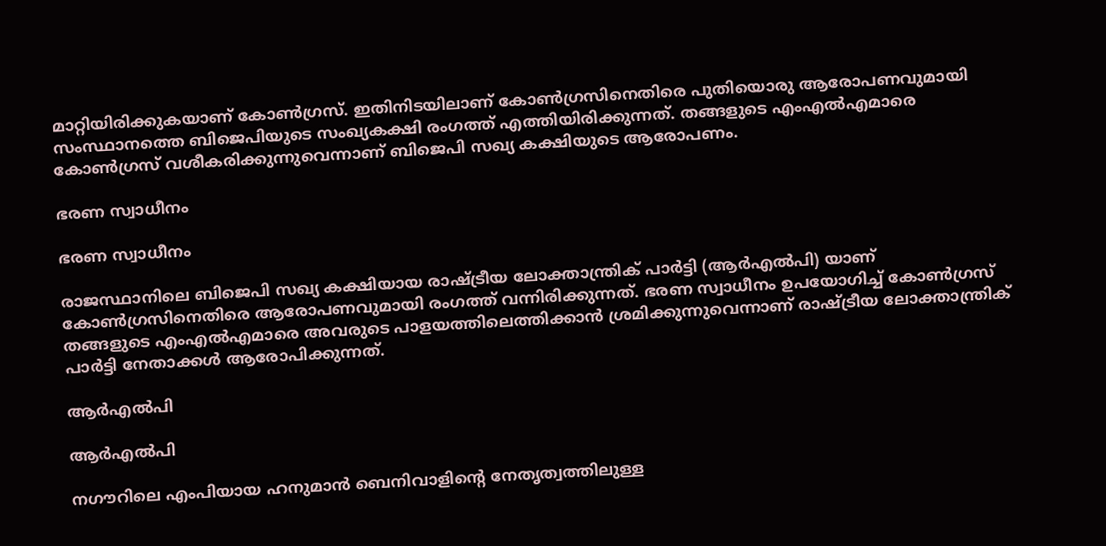മാറ്റിയിരിക്കുകയാണ് കോണ്‍ഗ്രസ്. ഇതിനിടയിലാണ് കോണ്‍ഗ്രസിനെതിരെ പുതിയൊരു ആരോപണവുമായി സംസ്ഥാനത്തെ ബിജെപിയുടെ സംഖ്യകക്ഷി രംഗത്ത് എത്തിയിരിക്കുന്നത്. തങ്ങളുടെ എംഎല്‍എമാരെ കോണ്‍ഗ്രസ് വശീകരിക്കുന്നുവെന്നാണ് ബിജെപി സഖ്യ കക്ഷിയുടെ ആരോപണം.

ഭരണ സ്വാധീനം

ഭരണ സ്വാധീനം

രാജസ്ഥാനിലെ ബിജെപി സഖ്യ കക്ഷിയായ രാഷ്ട്രീയ ലോക്താന്ത്രിക് പാർട്ടി (ആർ‌എൽ‌പി) യാണ് കോണ്‍ഗ്രസിനെതിരെ ആരോപണവുമായി രംഗത്ത് വന്നിരിക്കുന്നത്. ഭരണ സ്വാധീനം ഉപയോഗിച്ച് കോണ്‍ഗ്രസ് തങ്ങളുടെ എംഎല്‍എമാരെ അവരുടെ പാളയത്തിലെത്തിക്കാന്‍ ശ്രമിക്കുന്നുവെന്നാണ് രാഷ്ട്രീയ ലോക്താന്ത്രിക് പാര്‍ട്ടി നേതാക്കള്‍ ആരോപിക്കുന്നത്.

ആര്‍എല്‍പി

ആര്‍എല്‍പി

നഗൗറിലെ എംപിയായ ഹനുമാന്‍ ബെനിവാളിന്‍റെ നേതൃത്വത്തിലുള്ള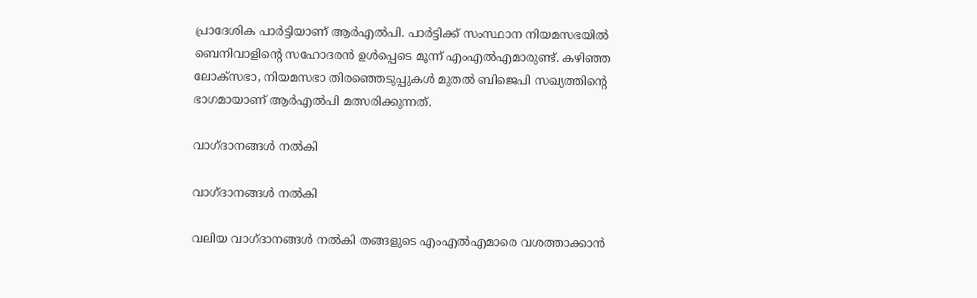പ്രാദേശിക പാര്‍ട്ടിയാണ് ആര്‍എല്‍പി. പാര്‍ട്ടിക്ക് സംസ്ഥാന നിയമസഭയില്‍ ബെനിവാളിന്റെ സഹോദരൻ ഉൾപ്പെടെ മൂന്ന് എം‌എൽ‌എമാരുണ്ട്. കഴിഞ്ഞ ലോക്സഭാ, നിയമസഭാ തിരഞ്ഞെടുപ്പുകള്‍ മുതല്‍ ബിജെപി സഖ്യത്തിന്‍റെ ഭാഗമായാണ് ആര്‍എല്‍പി മത്സരിക്കുന്നത്.

വാഗ്ദാനങ്ങള്‍ നല്‍കി

വാഗ്ദാനങ്ങള്‍ നല്‍കി

വലിയ വാഗ്ദാനങ്ങള്‍ നല്‍കി തങ്ങളുടെ എംഎല്‍എമാരെ വശത്താക്കാന്‍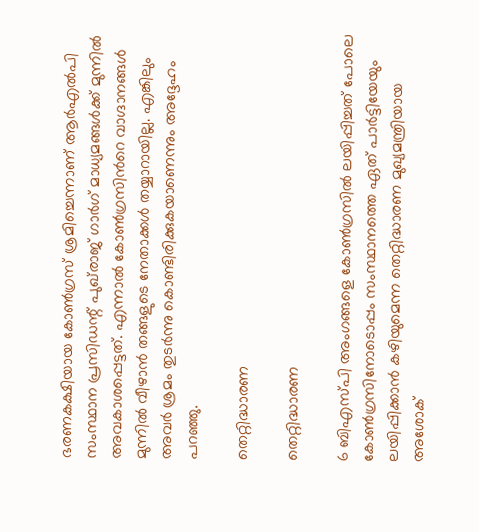ഭരണകക്ഷിയായ കോണ്‍ഗ്രസ് ശ്രമിച്ചെന്നാണ് ആർ‌എൽ‌പി സംസ്ഥാന പ്രസിഡന്റ് പുഖ്‌രാജ് ഗാർഗ് മാധ്യമങ്ങള്‍ക്ക് മുന്നില്‍ അവകാശപ്പെട്ടത്. എന്നാല്‍ കോണ്‍ഗ്രസിന്‍റെ വാഗ്ദാനങ്ങള്‍ മുന്നില്‍ വീഴാന്‍ തങ്ങളുടെ നേതാക്കള്‍ തയ്യാറായില്ല. എങ്കിലും അവര്‍ ശ്രമം തുടര്‍ന്നു കൊണ്ടിരിക്കുകയാണെന്നും അദ്ദേഹം പറഞ്ഞു.

തെറ്റിദ്ധാരണ

തെറ്റിദ്ധാരണ

6 ബിഎസ്പി അംഗങ്ങളെ കോണ്‍ഗ്രസില്‍ ലയിപ്പിച്ചത് പോലെ
കോണ്‍ഗ്രസിനോടൊപ്പം സംസ്ഥാനത്തെ ഏത് പാര്‍ട്ടിയേയും ലയിപ്പിക്കാന്‍ കഴിയുമെന്ന തെറ്റിദ്ധാരണ മുഖ്യമന്ത്രിയായ അശോക്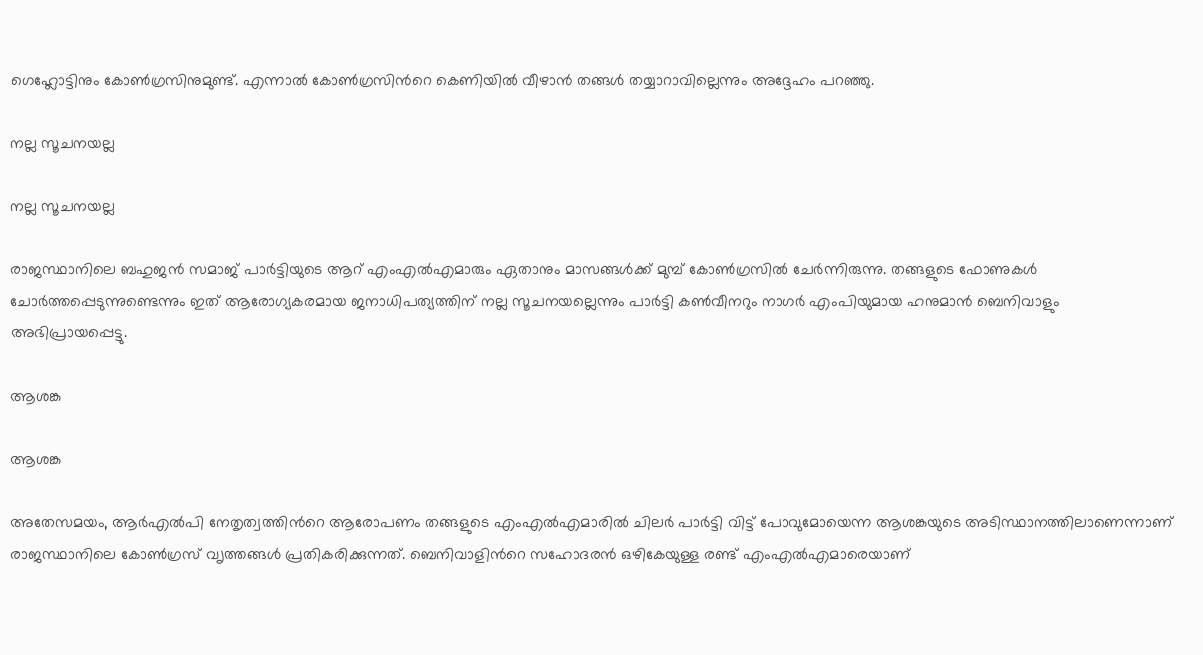ഗെഹ്ലോട്ടിനും കോണ്‍ഗ്രസിനുമുണ്ട്. എന്നാല്‍ കോണ്‍ഗ്രസിന്‍റെ കെണിയില്‍ വീഴാന്‍ തങ്ങള്‍ തയ്യാറാവില്ലെന്നും അദ്ദേഹം പറഞ്ഞു.

നല്ല സൂചനയല്ല

നല്ല സൂചനയല്ല

രാജസ്ഥാനിലെ ബഹുജൻ സമാജ് പാർട്ടിയുടെ ആറ് എം‌എൽ‌എമാരും ഏതാനും മാസങ്ങൾക്ക് മുമ്പ് കോൺഗ്രസിൽ ചേർന്നിരുന്നു. തങ്ങളുടെ ഫോണുകൾ ചോര്‍ത്തപ്പെടുന്നുണ്ടെന്നും ഇത് ആരോഗ്യകരമായ ജനാധിപത്യത്തിന് നല്ല സൂചനയല്ലെന്നും പാർട്ടി കൺവീനറും നാഗർ എംപിയുമായ ഹനുമാൻ ബെനിവാളും അഭിപ്രായപ്പെട്ടു.

ആശങ്ക

ആശങ്ക

അതേസമയം, ആര്‍എല്‍പി നേതൃത്വത്തിന്‍റെ ആരോപണം തങ്ങളുടെ എംഎല്‍എമാരില്‍ ചിലര്‍ പാര്‍ട്ടി വിട്ട് പോവുമോയെന്ന ആശങ്കയുടെ അടിസ്ഥാനത്തിലാണെന്നാണ് രാജസ്ഥാനിലെ കോണ്‍ഗ്രസ് വ‍ൃത്തങ്ങള്‍ പ്രതികരിക്കുന്നത്. ബെനിവാളിന്‍റെ സഹോദരന്‍ ഒഴികേയുള്ള രണ്ട് എംഎല്‍എമാരെയാണ്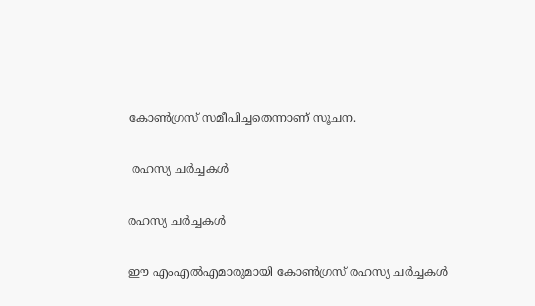കോണ്‍ഗ്രസ് സമീപിച്ചതെന്നാണ് സൂചന.

 രഹസ്യ ചര്‍ച്ചകള്‍

രഹസ്യ ചര്‍ച്ചകള്‍

ഈ എംഎല്‍എമാരുമായി കോണ്‍ഗ്രസ് രഹസ്യ ചര്‍ച്ചകള്‍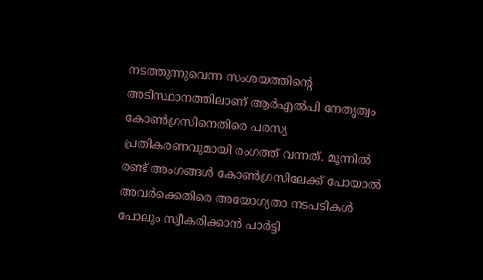നടത്തുന്നുവെന്ന സംശയത്തിന്‍റെ അടിസ്ഥാനത്തിലാണ് ആര്‍എല്‍പി നേതൃത്വം കോണ്‍ഗ്രസിനെതിരെ പരസ്യ പ്രതികരണവുമായി രംഗത്ത് വന്നത്. മൂന്നില്‍ രണ്ട് അംഗങ്ങള്‍ കോണ്‍ഗ്രസിലേക്ക് പോയാല്‍ അവര്‍ക്കെതിരെ അയോഗ്യതാ നടപടികള്‍ പോലും സ്വീകരിക്കാന്‍ പാര്‍ട്ടി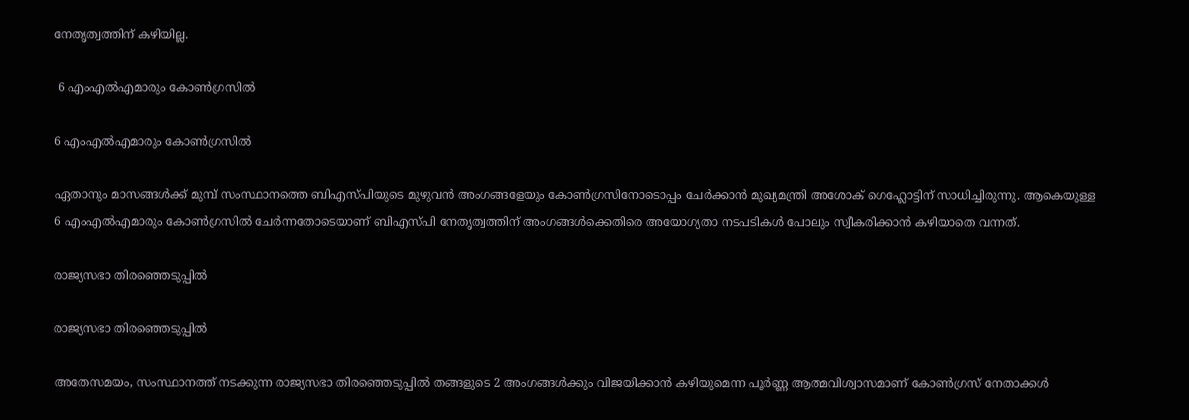നേതൃത്വത്തിന് കഴിയില്ല.

 6 എംഎല്‍എമാരും കോണ്‍ഗ്രസില്‍

6 എംഎല്‍എമാരും കോണ്‍ഗ്രസില്‍

ഏതാനും മാസങ്ങള്‍ക്ക് മുമ്പ് സംസ്ഥാനത്തെ ബിഎസ്പിയുടെ മുഴുവന്‍ അംഗങ്ങളേയും കോണ്‍ഗ്രസിനോടൊപ്പം ചേര്‍ക്കാന്‍ മുഖ്യമന്ത്രി അശോക് ഗെഹ്ലോട്ടിന് സാധിച്ചിരുന്നു. ആകെയുള്ള 6 എംഎല്‍എമാരും കോണ്‍ഗ്രസില്‍ ചേര്‍ന്നതോടെയാണ് ബിഎസ്പി നേതൃത്വത്തിന് അംഗങ്ങള്‍ക്കെതിരെ അയോഗ്യതാ നടപടികള്‍ പോലും സ്വീകരിക്കാന്‍ കഴിയാതെ വന്നത്.

രാജ്യസഭാ തിരഞ്ഞെടുപ്പില്‍

രാജ്യസഭാ തിരഞ്ഞെടുപ്പില്‍

അതേസമയം, സംസ്ഥാനത്ത് നടക്കുന്ന രാജ്യസഭാ തിരഞ്ഞെടുപ്പില്‍ തങ്ങളുടെ 2 അംഗങ്ങള്‍ക്കും വിജയിക്കാന്‍ കഴിയുമെന്ന പൂര്‍ണ്ണ ആത്മവിശ്വാസമാണ് കോണ്‍ഗ്രസ് നേതാക്കള്‍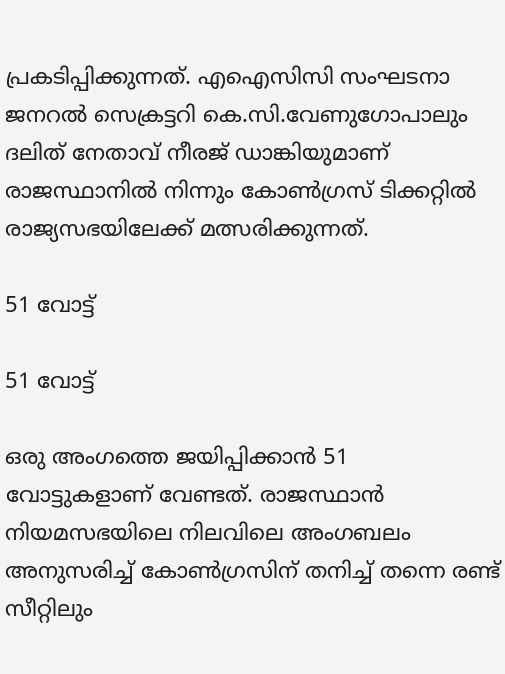പ്രകടിപ്പിക്കുന്നത്. എഐസിസി സംഘടനാ ജനറൽ സെക്രട്ടറി കെ.സി.വേണുഗോപാലും ദലിത് നേതാവ് നീരജ് ഡാങ്കിയുമാണ് രാജസ്ഥാനില്‍ നിന്നും കോണ്‍ഗ്രസ് ടിക്കറ്റില്‍ രാജ്യസഭയിലേക്ക് മത്സരിക്കുന്നത്.

51 വോട്ട്

51 വോട്ട്

ഒരു അംഗത്തെ ജയിപ്പിക്കാന്‍ 51 വോട്ടുകളാണ് വേണ്ടത്. രാജസ്ഥാന്‍ നിയമസഭയിലെ നിലവിലെ അംഗബലം അനുസരിച്ച് കോണ്‍ഗ്രസിന് തനിച്ച് തന്നെ രണ്ട് സീറ്റിലും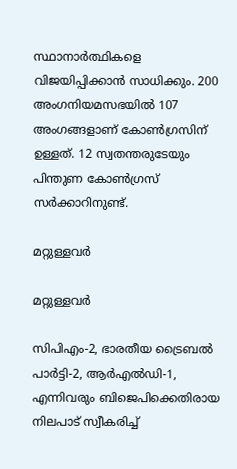സ്ഥാനാര്‍ത്ഥികളെ വിജയിപ്പിക്കാന്‍ സാധിക്കും. 200 അംഗനിയമസഭയില്‍ 107 അംഗങ്ങളാണ് കോണ്‍ഗ്രസിന് ഉള്ളത്. 12 സ്വതന്തരുടേയും പിന്തുണ കോണ്‍ഗ്രസ് സര്‍ക്കാറിനുണ്ട്.

മറ്റുള്ളവര്‍

മറ്റുള്ളവര്‍

സിപിഎം-2, ഭാരതീയ ട്രൈബല്‍ പാര്‍ട്ടി-2, ആര്‍എല്‍ഡി-1, എന്നിവരും ബിജെപിക്കെതിരായ നിലപാട് സ്വീകരിച്ച്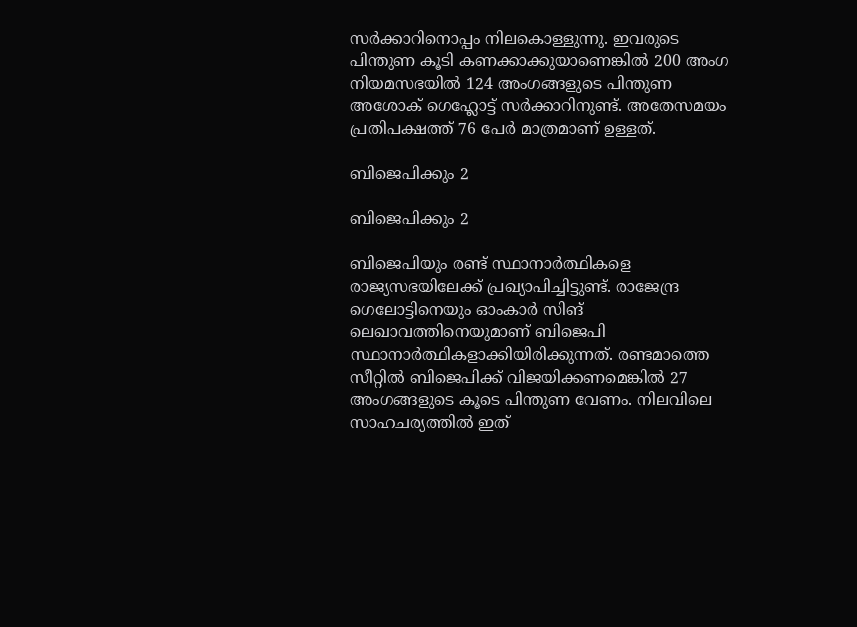സര്‍ക്കാറിനൊപ്പം നിലകൊള്ളുന്നു. ഇവരുടെ പിന്തുണ കൂടി കണക്കാക്കുയാണെങ്കില്‍ 200 അംഗ നിയമസഭയില്‍ 124 അംഗങ്ങളുടെ പിന്തുണ അശോക് ഗെഹ്ലോട്ട് സര്‍ക്കാറിനുണ്ട്. അതേസമയം പ്രതിപക്ഷത്ത് 76 പേര്‍ മാത്രമാണ് ഉള്ളത്.

ബിജെപിക്കും 2

ബിജെപിക്കും 2

ബിജെപിയും രണ്ട് സ്ഥാനാര്‍ത്ഥികളെ രാജ്യസഭയിലേക്ക് പ്രഖ്യാപിച്ചിട്ടുണ്ട്. രാജേന്ദ്ര ഗെലോട്ടിനെയും ഓംകാർ സിങ് ലെഖാവത്തിനെയുമാണ് ബിജെപി സ്ഥാനാര്‍ത്ഥികളാക്കിയിരിക്കുന്നത്. രണ്ടമാത്തെ സീറ്റില്‍ ബിജെപിക്ക് വിജയിക്കണമെങ്കില്‍ 27 അംഗങ്ങളുടെ കൂടെ പിന്തുണ വേണം. നിലവിലെ സാഹചര്യത്തില്‍ ഇത്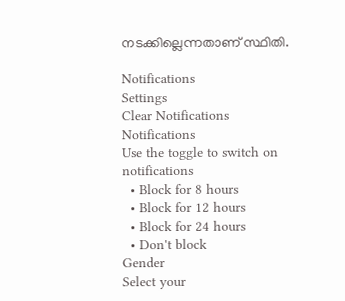നടക്കില്ലെന്നതാണ് സ്ഥിതി.

Notifications
Settings
Clear Notifications
Notifications
Use the toggle to switch on notifications
  • Block for 8 hours
  • Block for 12 hours
  • Block for 24 hours
  • Don't block
Gender
Select your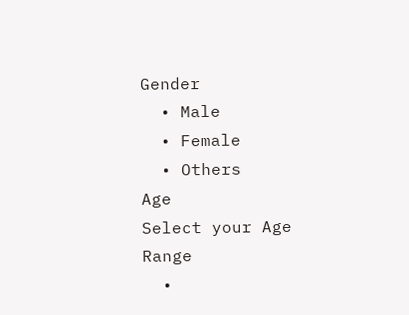Gender
  • Male
  • Female
  • Others
Age
Select your Age Range
  •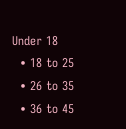Under 18
  • 18 to 25
  • 26 to 35
  • 36 to 45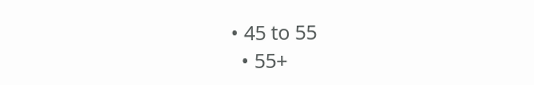• 45 to 55
  • 55+